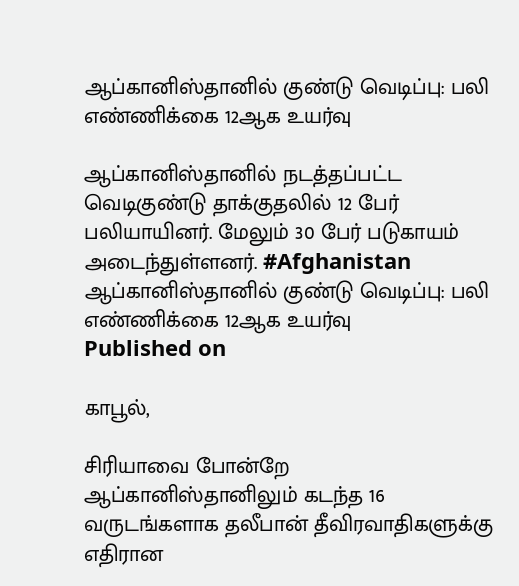ஆப்கானிஸ்தானில் குண்டு வெடிப்பு: பலி எண்ணிக்கை 12ஆக உயர்வு

ஆப்கானிஸ்தானில் நடத்தப்பட்ட வெடிகுண்டு தாக்குதலில் 12 பேர் பலியாயினர். மேலும் 30 பேர் படுகாயம் அடைந்துள்ளனர். #Afghanistan
ஆப்கானிஸ்தானில் குண்டு வெடிப்பு: பலி எண்ணிக்கை 12ஆக உயர்வு
Published on

காபூல்,

சிரியாவை போன்றே ஆப்கானிஸ்தானிலும் கடந்த 16 வருடங்களாக தலீபான் தீவிரவாதிகளுக்கு எதிரான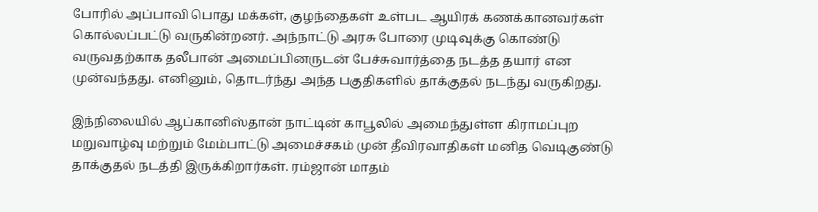போரில் அப்பாவி பொது மக்கள், குழந்தைகள் உள்பட ஆயிரக் கணக்கானவர்கள் கொல்லப்பட்டு வருகின்றனர். அந்நாட்டு அரசு போரை முடிவுக்கு கொண்டு வருவதற்காக தலீபான் அமைப்பினருடன் பேச்சுவார்த்தை நடத்த தயார் என முன்வந்தது. எனினும், தொடர்ந்து அந்த பகுதிகளில் தாக்குதல் நடந்து வருகிறது.

இந்நிலையில் ஆப்கானிஸ்தான் நாட்டின் காபூலில் அமைந்துள்ள கிராமப்புற மறுவாழ்வு மற்றும் மேம்பாட்டு அமைச்சகம் முன் தீவிரவாதிகள் மனித வெடிகுண்டு தாக்குதல் நடத்தி இருக்கிறார்கள். ரம்ஜான் மாதம்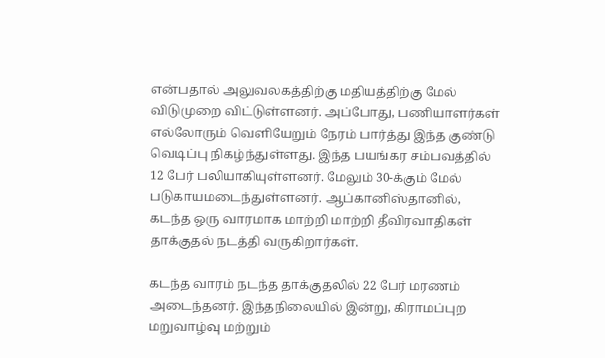என்பதால் அலுவலகத்திற்கு மதியத்திற்கு மேல் விடுமுறை விட்டுள்ளனர். அப்போது, பணியாளர்கள் எல்லோரும் வெளியேறும் நேரம் பார்த்து இந்த குண்டு வெடிப்பு நிகழ்ந்துள்ளது. இந்த பயங்கர சம்பவத்தில் 12 பேர் பலியாகியுள்ளனர். மேலும் 30-க்கும் மேல் படுகாயமடைந்துள்ளனர். ஆப்கானிஸ்தானில், கடந்த ஒரு வாரமாக மாற்றி மாற்றி தீவிரவாதிகள் தாக்குதல் நடத்தி வருகிறார்கள்.

கடந்த வாரம் நடந்த தாக்குதலில் 22 பேர் மரணம் அடைந்தனர். இந்தநிலையில் இன்று, கிராமப்புற மறுவாழ்வு மற்றும்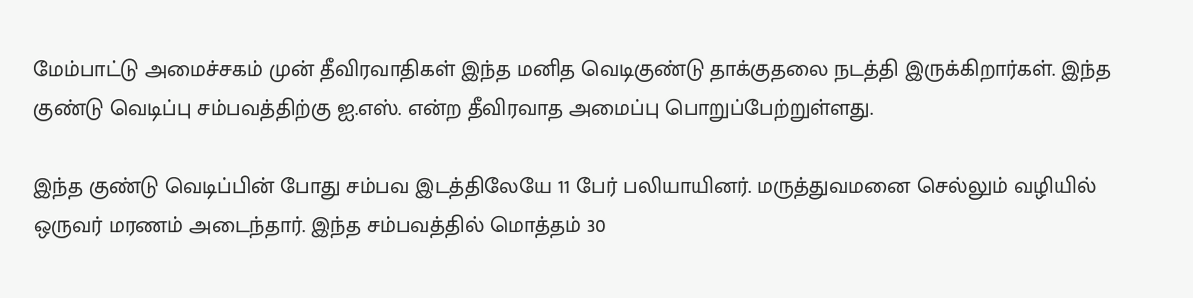மேம்பாட்டு அமைச்சகம் முன் தீவிரவாதிகள் இந்த மனித வெடிகுண்டு தாக்குதலை நடத்தி இருக்கிறார்கள். இந்த குண்டு வெடிப்பு சம்பவத்திற்கு ஐ.எஸ். என்ற தீவிரவாத அமைப்பு பொறுப்பேற்றுள்ளது.

இந்த குண்டு வெடிப்பின் போது சம்பவ இடத்திலேயே 11 பேர் பலியாயினர். மருத்துவமனை செல்லும் வழியில் ஒருவர் மரணம் அடைந்தார். இந்த சம்பவத்தில் மொத்தம் 30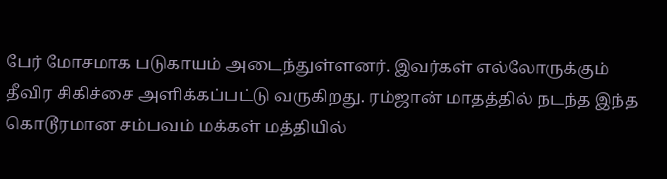பேர் மோசமாக படுகாயம் அடைந்துள்ளனர். இவர்கள் எல்லோருக்கும் தீவிர சிகிச்சை அளிக்கப்பட்டு வருகிறது. ரம்ஜான் மாதத்தில் நடந்த இந்த கொடூரமான சம்பவம் மக்கள் மத்தியில்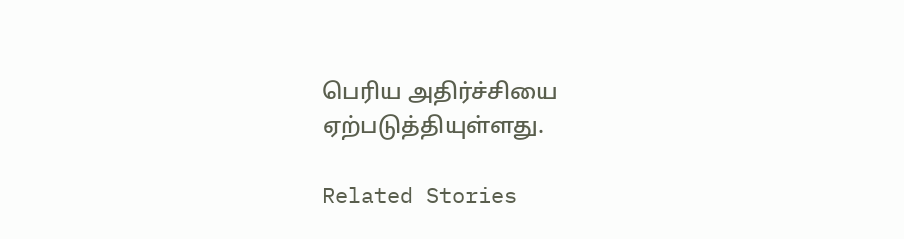பெரிய அதிர்ச்சியை ஏற்படுத்தியுள்ளது.

Related Stories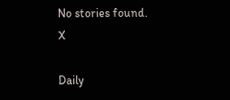No stories found.
X

Daily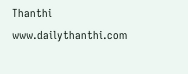Thanthi
www.dailythanthi.com